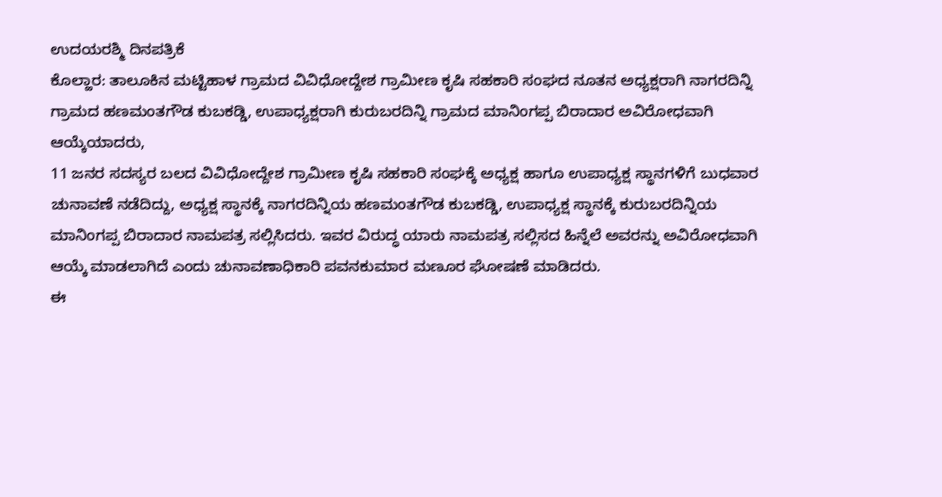ಉದಯರಶ್ಮಿ ದಿನಪತ್ರಿಕೆ
ಕೊಲ್ಹಾರ: ತಾಲೂಕಿನ ಮಟ್ಟಿಹಾಳ ಗ್ರಾಮದ ವಿವಿಧೋದ್ದೇಶ ಗ್ರಾಮೀಣ ಕೃಷಿ ಸಹಕಾರಿ ಸಂಘದ ನೂತನ ಅಧ್ಯಕ್ಷರಾಗಿ ನಾಗರದಿನ್ನಿ ಗ್ರಾಮದ ಹಣಮಂತಗೌಡ ಕುಬಕಡ್ಡಿ, ಉಪಾಧ್ಯಕ್ಷರಾಗಿ ಕುರುಬರದಿನ್ನಿ ಗ್ರಾಮದ ಮಾನಿಂಗಪ್ಪ ಬಿರಾದಾರ ಅವಿರೋಧವಾಗಿ ಆಯ್ಕೆಯಾದರು,
11 ಜನರ ಸದಸ್ಯರ ಬಲದ ವಿವಿಧೋದ್ದೇಶ ಗ್ರಾಮೀಣ ಕೃಷಿ ಸಹಕಾರಿ ಸಂಘಕ್ಕೆ ಅಧ್ಯಕ್ಷ ಹಾಗೂ ಉಪಾಧ್ಯಕ್ಷ ಸ್ಥಾನಗಳಿಗೆ ಬುಧವಾರ ಚುನಾವಣೆ ನಡೆದಿದ್ದು, ಅಧ್ಯಕ್ಷ ಸ್ಥಾನಕ್ಕೆ ನಾಗರದಿನ್ನಿಯ ಹಣಮಂತಗೌಡ ಕುಬಕಡ್ಡಿ, ಉಪಾಧ್ಯಕ್ಷ ಸ್ಥಾನಕ್ಕೆ ಕುರುಬರದಿನ್ನಿಯ ಮಾನಿಂಗಪ್ಪ ಬಿರಾದಾರ ನಾಮಪತ್ರ ಸಲ್ಲಿಸಿದರು. ಇವರ ವಿರುದ್ಧ ಯಾರು ನಾಮಪತ್ರ ಸಲ್ಲಿಸದ ಹಿನ್ನೆಲೆ ಅವರನ್ನು ಅವಿರೋಧವಾಗಿ ಆಯ್ಕೆ ಮಾಡಲಾಗಿದೆ ಎಂದು ಚುನಾವಣಾಧಿಕಾರಿ ಪವನಕುಮಾರ ಮಣೂರ ಘೋಷಣೆ ಮಾಡಿದರು.
ಈ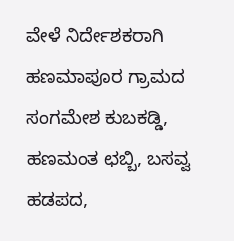ವೇಳೆ ನಿರ್ದೇಶಕರಾಗಿ ಹಣಮಾಪೂರ ಗ್ರಾಮದ ಸಂಗಮೇಶ ಕುಬಕಡ್ಡಿ, ಹಣಮಂತ ಛಬ್ಬಿ, ಬಸವ್ವ ಹಡಪದ,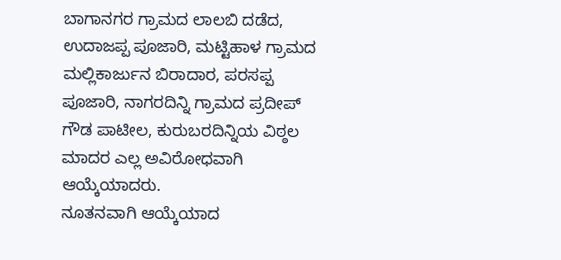ಬಾಗಾನಗರ ಗ್ರಾಮದ ಲಾಲಬಿ ದಡೆದ, ಉದಾಜಪ್ಪ ಪೂಜಾರಿ, ಮಟ್ಟಿಹಾಳ ಗ್ರಾಮದ ಮಲ್ಲಿಕಾರ್ಜುನ ಬಿರಾದಾರ, ಪರಸಪ್ಪ ಪೂಜಾರಿ, ನಾಗರದಿನ್ನಿ ಗ್ರಾಮದ ಪ್ರದೀಪ್ ಗೌಡ ಪಾಟೀಲ, ಕುರುಬರದಿನ್ನಿಯ ವಿಠ್ಠಲ ಮಾದರ ಎಲ್ಲ ಅವಿರೋಧವಾಗಿ ಆಯ್ಕೆಯಾದರು.
ನೂತನವಾಗಿ ಆಯ್ಕೆಯಾದ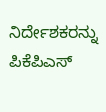ನಿರ್ದೇಶಕರನ್ನು ಪಿಕೆಪಿಎಸ್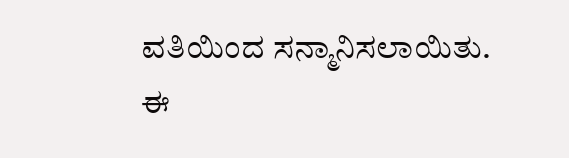ವತಿಯಿಂದ ಸನ್ಮಾನಿಸಲಾಯಿತು.
ಈ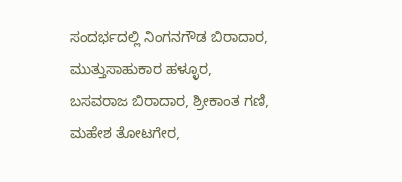ಸಂದರ್ಭದಲ್ಲಿ ನಿಂಗನಗೌಡ ಬಿರಾದಾರ, ಮುತ್ತುಸಾಹುಕಾರ ಹಳ್ಳೂರ, ಬಸವರಾಜ ಬಿರಾದಾರ, ಶ್ರೀಕಾಂತ ಗಣಿ, ಮಹೇಶ ತೋಟಗೇರ,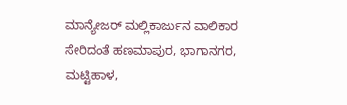ಮಾನ್ಯೇಜರ್ ಮಲ್ಲಿಕಾರ್ಜುನ ವಾಲಿಕಾರ ಸೇರಿದಂತೆ ಹಣಮಾಪುರ, ಭಾಗಾನಗರ, ಮಟ್ಟಿಹಾಳ,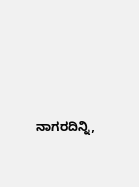ನಾಗರದಿನ್ನಿ,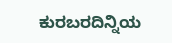ಕುರಬರದಿನ್ನಿಯ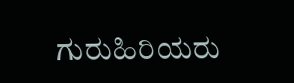ಗುರುಹಿರಿಯರು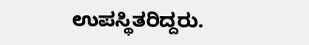ಉಪಸ್ಥಿತರಿದ್ದರು.